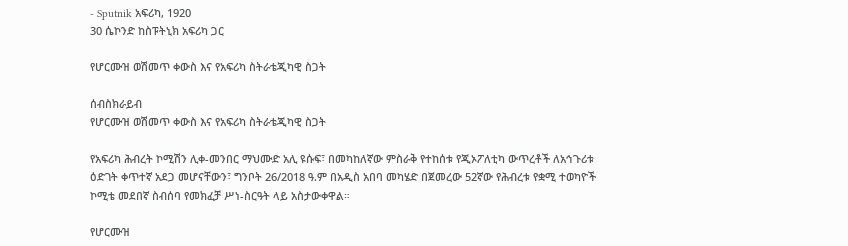- Sputnik አፍሪካ, 1920
30 ሴኮንድ ከስፑትኒክ አፍሪካ ጋር

የሆርሙዝ ወሽመጥ ቀውስ እና የአፍሪካ ስትራቴጂካዊ ስጋት

ሰብስክራይብ
የሆርሙዝ ወሽመጥ ቀውስ እና የአፍሪካ ስትራቴጂካዊ ስጋት

የአፍሪካ ሕብረት ኮሚሽን ሊቀ-መንበር ማህሙድ አሊ ዩሱፍ፣ በመካከለኛው ምስራቅ የተከሰቱ የጂኦፖለቲካ ውጥረቶች ለአኅጉሪቱ ዕድገት ቀጥተኛ አደጋ መሆናቸውን፣ ግንቦት 26/2018 ዓ.ም በአዲስ አበባ መካሄድ በጀመረው 52ኛው የሕብረቱ የቋሚ ተወካዮች ኮሚቴ መደበኛ ስብሰባ የመክፈቻ ሥነ-ስርዓት ላይ አስታውቀዋል።

የሆርሙዝ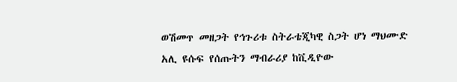ወሽመጥ መዘጋት የኅጉሪቱ ስትራቴጂካዊ ስጋት ሆነ ማህሙድ አሊ ዩሱፍ የሰጡትን ማብራሪያ ከቪዲዮው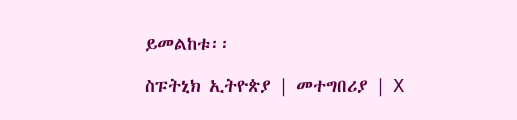ይመልከቱ፡፡

ስፑትኒክ ኢትዮጵያ | መተግበሪያ | X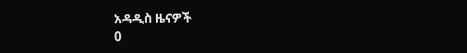አዳዲስ ዜናዎች
0